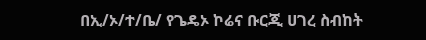በኢ/ኦ/ተ/ቤ/ የጌዴኦ ኮሬና ቡርጂ ሀገረ ስብከት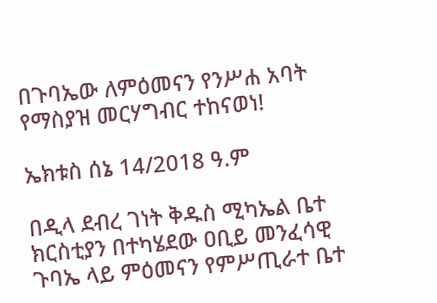በጉባኤው ለምዕመናን የንሥሐ አባት የማስያዝ መርሃግብር ተከናወነ!

ኤክቱስ ሰኔ 14/2018 ዓ.ም

በዲላ ደብረ ገነት ቅዱስ ሚካኤል ቤተ ክርስቲያን በተካሄደው ዐቢይ መንፈሳዊ ጉባኤ ላይ ምዕመናን የምሥጢራተ ቤተ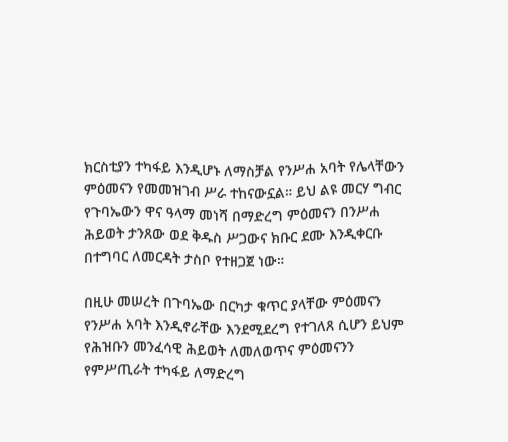ክርስቲያን ተካፋይ እንዲሆኑ ለማስቻል የንሥሐ አባት የሌላቸውን ምዕመናን የመመዝገብ ሥራ ተከናውኗል። ይህ ልዩ መርሃ ግብር የጉባኤውን ዋና ዓላማ መነሻ በማድረግ ምዕመናን በንሥሐ ሕይወት ታንጸው ወደ ቅዱስ ሥጋውና ክቡር ደሙ እንዲቀርቡ በተግባር ለመርዳት ታስቦ የተዘጋጀ ነው።

በዚሁ መሠረት በጉባኤው በርካታ ቁጥር ያላቸው ምዕመናን የንሥሐ አባት እንዲኖራቸው እንደሚደረግ የተገለጸ ሲሆን ይህም የሕዝቡን መንፈሳዊ ሕይወት ለመለወጥና ምዕመናንን የምሥጢራት ተካፋይ ለማድረግ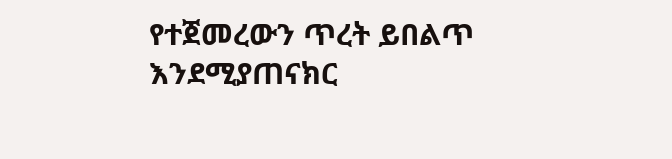የተጀመረውን ጥረት ይበልጥ እንደሚያጠናክር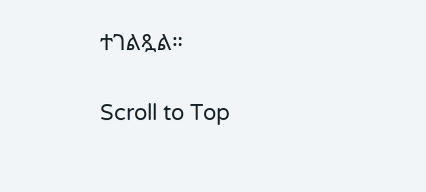ተገልጿል።

Scroll to Top